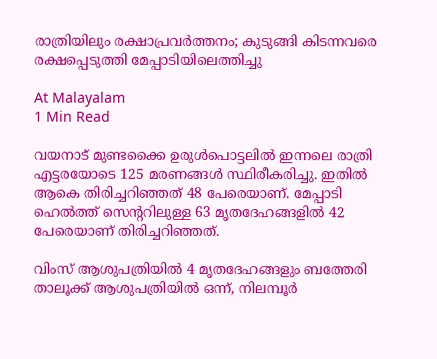രാത്രിയിലും രക്ഷാപ്രവർത്തനം; കുടുങ്ങി കിടന്നവരെ രക്ഷപ്പെടുത്തി മേപ്പാടിയിലെത്തിച്ചു

At Malayalam
1 Min Read

വയനാട് മുണ്ടക്കൈ ഉരുള്‍പൊട്ടലിൽ ഇന്നലെ രാത്രി എട്ടരയോടെ 125 മരണങ്ങൾ സ്ഥിരീകരിച്ചു. ഇതിൽ ആകെ തിരിച്ചറിഞ്ഞത് 48 പേരെയാണ്. മേപ്പാടി ഹെല്‍ത്ത് സെന്‍ററിലുള്ള 63 മൃതദേഹങ്ങളിൽ 42 പേരെയാണ് തിരിച്ചറിഞ്ഞത്.

വിംസ് ആശുപത്രിയിൽ 4 മൃതദേഹങ്ങളും ബത്തേരി താലൂക്ക് ആശുപത്രിയിൽ ഒന്ന്, നിലമ്പൂര്‍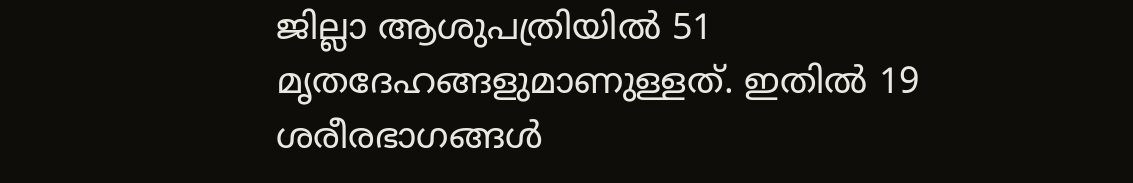ജില്ലാ ആശുപത്രിയില്‍ 51 മൃതദേഹങ്ങളുമാണുള്ളത്. ഇതില്‍ 19 ശരീരഭാഗങ്ങൾ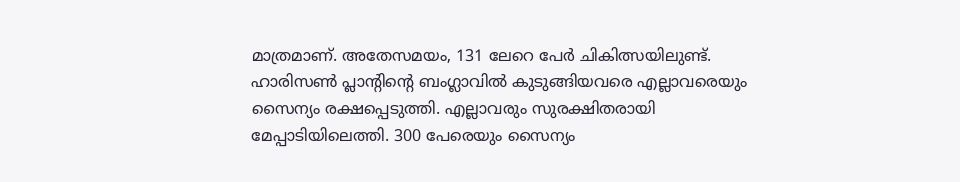മാത്രമാണ്. അതേസമയം, 131 ലേറെ പേര്‍ ചികിത്സയിലുണ്ട്. ഹാരിസണ്‍ പ്ലാൻ്റിൻ്റെ ബംഗ്ലാവിൽ കുടുങ്ങിയവരെ എല്ലാവരെയും സൈന്യം രക്ഷപ്പെടുത്തി. എല്ലാവരും സുരക്ഷിതരായി മേപ്പാടിയിലെത്തി. 300 പേരെയും സൈന്യം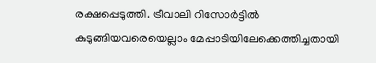രക്ഷപ്പെടുത്തി. ട്രീവാലി റിസോർട്ടിൽ കുടുങ്ങിയവരെയെല്ലാം മേപ്പാടിയിലേക്കെത്തിച്ചതായി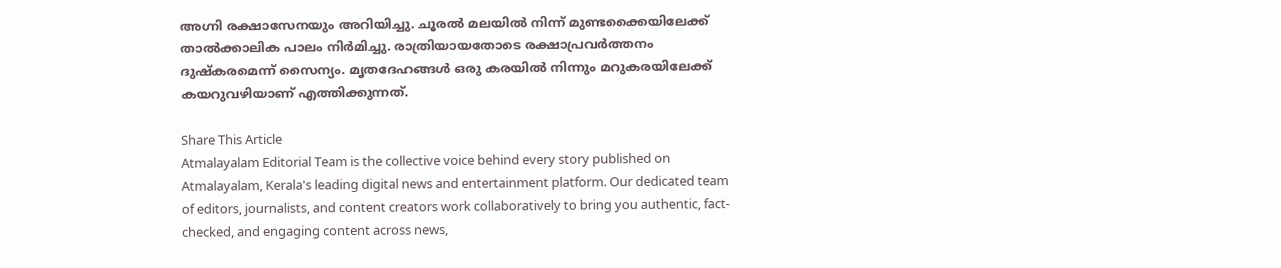അഗ്നി രക്ഷാസേനയും അറിയിച്ചു. ചൂരൽ മലയിൽ നിന്ന് മുണ്ടക്കൈയിലേക്ക് താൽക്കാലിക പാലം നിര്‍മിച്ചു. രാത്രിയായതോടെ രക്ഷാപ്രവര്‍ത്തനം ദുഷ്കരമെന്ന് സൈന്യം. മൃതദേഹങ്ങൾ ഒരു കരയിൽ നിന്നും മറുകരയിലേക്ക് കയറുവഴിയാണ് എത്തിക്കുന്നത്.

Share This Article
Atmalayalam Editorial Team is the collective voice behind every story published on Atmalayalam, Kerala's leading digital news and entertainment platform. Our dedicated team of editors, journalists, and content creators work collaboratively to bring you authentic, fact-checked, and engaging content across news,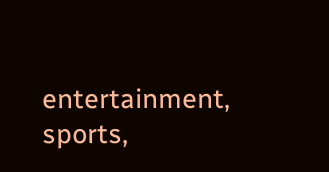entertainment, sports,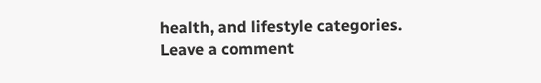health, and lifestyle categories.
Leave a comment